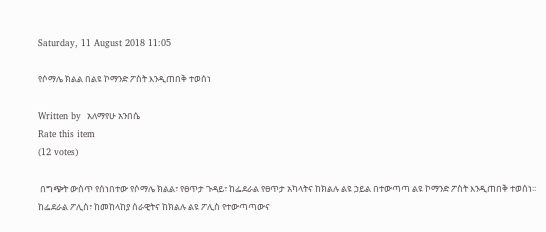Saturday, 11 August 2018 11:05

የሶማሌ ክልል በልዩ ኮማንድ ፖስት እንዲጠበቅ ተወሰነ

Written by  አለማየሁ አንበሴ
Rate this item
(12 votes)

 በግጭት ውስጥ የሰነበተው የሶማሌ ክልል፣ የፀጥታ ጉዳይ፣ ከፌደራል የፀጥታ አካላትና ከክልሉ ልዩ ኃይል በተውጣጣ ልዩ ኮማንድ ፖስት እንዲጠበቅ ተወሰነ፡፡
ከፌደራል ፖሊስ፣ ከመከላከያ ሰራዊትና ከክልሉ ልዩ ፖሊስ የተውጣጣውና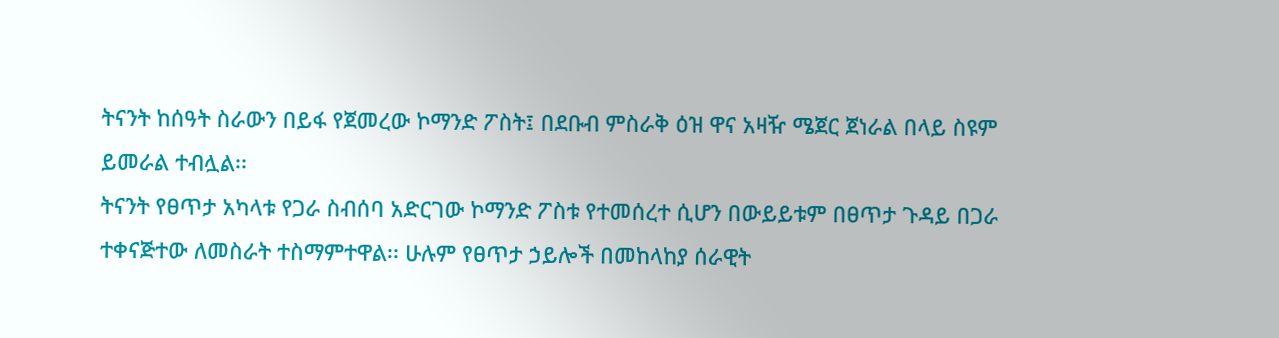ትናንት ከሰዓት ስራውን በይፋ የጀመረው ኮማንድ ፖስት፤ በደቡብ ምስራቅ ዕዝ ዋና አዛዥ ሜጀር ጀነራል በላይ ስዩም ይመራል ተብሏል፡፡
ትናንት የፀጥታ አካላቱ የጋራ ስብሰባ አድርገው ኮማንድ ፖስቱ የተመሰረተ ሲሆን በውይይቱም በፀጥታ ጉዳይ በጋራ ተቀናጅተው ለመስራት ተስማምተዋል፡፡ ሁሉም የፀጥታ ኃይሎች በመከላከያ ሰራዊት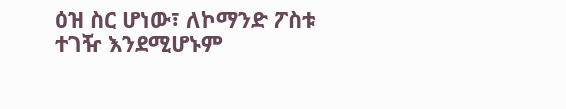ዕዝ ስር ሆነው፣ ለኮማንድ ፖስቱ ተገዥ እንደሚሆኑም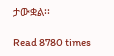ታውቋል፡፡

Read 8780 times